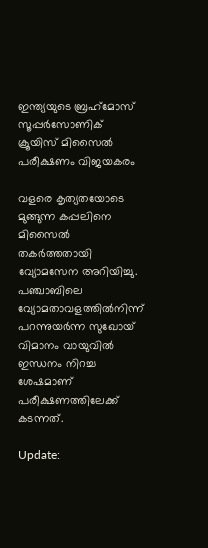ഇന്ത്യയുടെ ബ്രഹ്‌മോസ് സൂപ്പര്‍സോണിക് ക്രൂയിസ് മിസൈല്‍ പരീക്ഷണം വിജയകരം

വളരെ കൃത്യതയോടെ മുങ്ങുന്ന കപ്പലിനെ മിസൈല്‍ തകര്‍ത്തതായി വ്യോമസേന അറിയിച്ചു. പഞ്ചാബിലെ വ്യോമതാവളത്തില്‍നിന്ന് പറന്നുയര്‍ന്ന സുഖോയ് വിമാനം വായുവില്‍ ഇന്ധനം നിറച്ച ശേഷമാണ് പരീക്ഷണത്തിലേക്ക് കടന്നത്.

Update: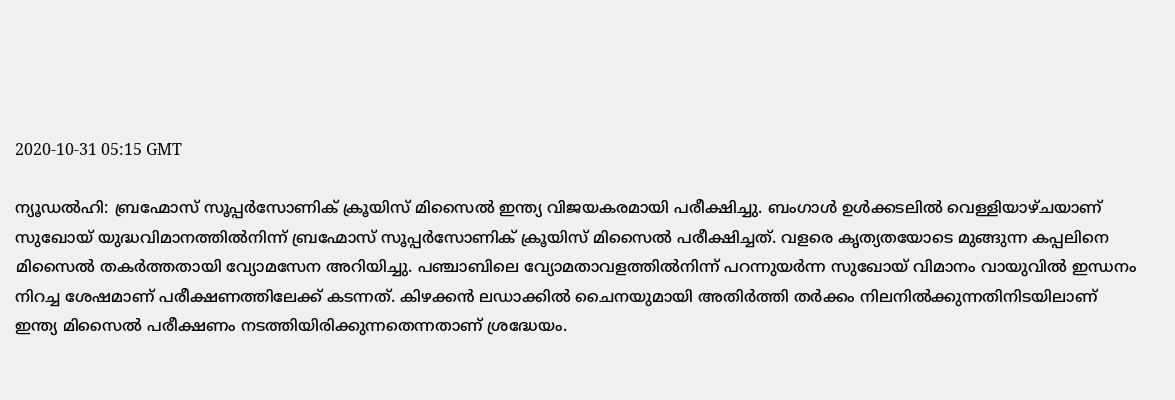2020-10-31 05:15 GMT

ന്യൂഡല്‍ഹി: ബ്രഹ്മോസ് സൂപ്പര്‍സോണിക് ക്രൂയിസ് മിസൈല്‍ ഇന്ത്യ വിജയകരമായി പരീക്ഷിച്ചു. ബംഗാള്‍ ഉള്‍ക്കടലില്‍ വെള്ളിയാഴ്ചയാണ് സുഖോയ് യുദ്ധവിമാനത്തില്‍നിന്ന് ബ്രഹ്മോസ് സൂപ്പര്‍സോണിക് ക്രൂയിസ് മിസൈല്‍ പരീക്ഷിച്ചത്. വളരെ കൃത്യതയോടെ മുങ്ങുന്ന കപ്പലിനെ മിസൈല്‍ തകര്‍ത്തതായി വ്യോമസേന അറിയിച്ചു. പഞ്ചാബിലെ വ്യോമതാവളത്തില്‍നിന്ന് പറന്നുയര്‍ന്ന സുഖോയ് വിമാനം വായുവില്‍ ഇന്ധനം നിറച്ച ശേഷമാണ് പരീക്ഷണത്തിലേക്ക് കടന്നത്. കിഴക്കന്‍ ലഡാക്കില്‍ ചൈനയുമായി അതിര്‍ത്തി തര്‍ക്കം നിലനില്‍ക്കുന്നതിനിടയിലാണ് ഇന്ത്യ മിസൈല്‍ പരീക്ഷണം നടത്തിയിരിക്കുന്നതെന്നതാണ് ശ്രദ്ധേയം.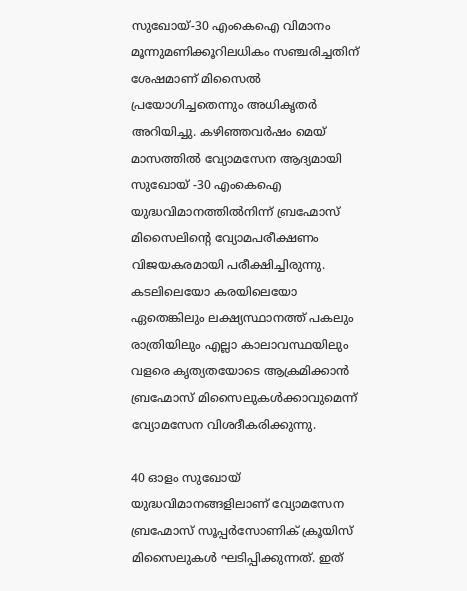സുഖോയ്-30 എംകെഐ വിമാനം മൂന്നുമണിക്കൂറിലധികം സഞ്ചരിച്ചതിന് ശേഷമാണ് മിസൈല്‍ പ്രയോഗിച്ചതെന്നും അധികൃതര്‍ അറിയിച്ചു. കഴിഞ്ഞവര്‍ഷം മെയ് മാസത്തില്‍ വ്യോമസേന ആദ്യമായി സുഖോയ് -30 എംകെഐ യുദ്ധവിമാനത്തില്‍നിന്ന് ബ്രഹ്മോസ് മിസൈലിന്റെ വ്യോമപരീക്ഷണം വിജയകരമായി പരീക്ഷിച്ചിരുന്നു. കടലിലെയോ കരയിലെയോ ഏതെങ്കിലും ലക്ഷ്യസ്ഥാനത്ത് പകലും രാത്രിയിലും എല്ലാ കാലാവസ്ഥയിലും വളരെ കൃത്യതയോടെ ആക്രമിക്കാന്‍ ബ്രഹ്മോസ് മിസൈലുകള്‍ക്കാവുമെന്ന് വ്യോമസേന വിശദീകരിക്കുന്നു.

40 ഓളം സുഖോയ് യുദ്ധവിമാനങ്ങളിലാണ് വ്യോമസേന ബ്രഹ്മോസ് സൂപ്പര്‍സോണിക് ക്രൂയിസ് മിസൈലുകള്‍ ഘടിപ്പിക്കുന്നത്. ഇത്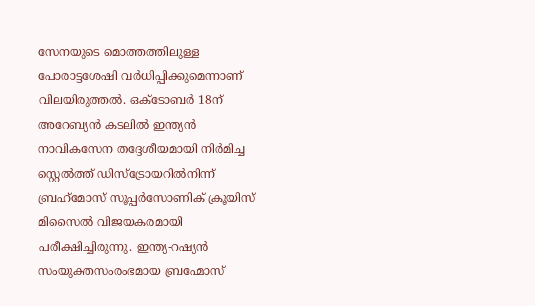സേനയുടെ മൊത്തത്തിലുള്ള പോരാട്ടശേഷി വര്‍ധിപ്പിക്കുമെന്നാണ് വിലയിരുത്തല്‍. ഒക്ടോബര്‍ 18ന് അറേബ്യന്‍ കടലില്‍ ഇന്ത്യന്‍ നാവികസേന തദ്ദേശീയമായി നിര്‍മിച്ച സ്റ്റെല്‍ത്ത് ഡിസ്‌ട്രോയറില്‍നിന്ന് ബ്രഹ്‌മോസ് സൂപ്പര്‍സോണിക് ക്രൂയിസ് മിസൈല്‍ വിജയകരമായി പരീക്ഷിച്ചിരുന്നു. ഇന്ത്യ-റഷ്യന്‍ സംയുക്തസംരംഭമായ ബ്രഹ്മോസ്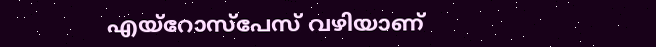എയ്റോസ്പേസ് വഴിയാണ്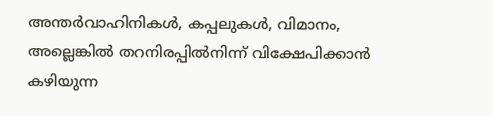അന്തര്‍വാഹിനികള്‍, കപ്പലുകള്‍, വിമാനം, അല്ലെങ്കില്‍ തറനിരപ്പില്‍നിന്ന് വിക്ഷേപിക്കാന്‍ കഴിയുന്ന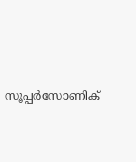സൂപ്പര്‍സോണിക്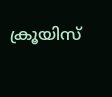ക്രൂയിസ്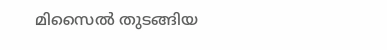മിസൈല്‍ തുടങ്ങിയ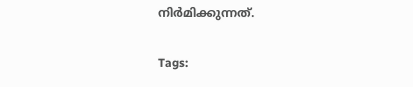നിര്‍മിക്കുന്നത്.

Tags: